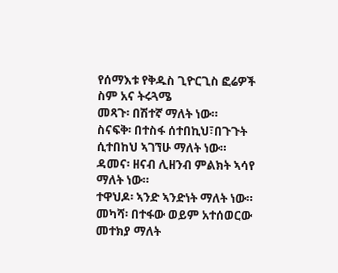የሰማእቱ የቅዱስ ጊዮርጊስ ፎሬዎች
ስም አና ትሩጓሜ
መጻጉ፡ በሽተኛ ማለት ነው።
ስናፍቅ፡ በተስፋ ሰተበኪህ፣በጉጉት ሲተበከህ ኣገኘሁ ማለት ነው።
ዳመና፡ ዘናብ ሊዘንብ ምልክት ኣሳየ ማለት ነው።
ተዋህዶ፡ ኣንድ ኣንድነት ማለት ነው።
መካሻ፡ በተፋው ወይም አተሰወርው መተክያ ማለት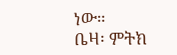ነው።
ቤዛ፡ ምትክ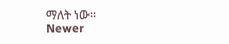ማለት ነው።
Newer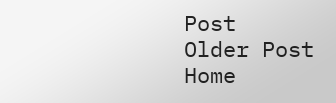Post
Older Post
Home